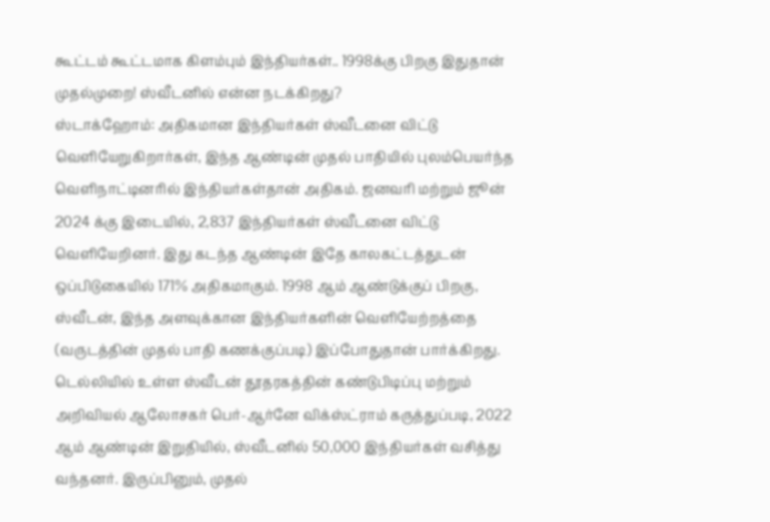கூட்டம் கூட்டமாக கிளம்பும் இந்தியர்கள்.. 1998க்கு பிறகு இதுதான் முதல்முறை! ஸ்வீடனில் என்ன நடக்கிறது?
ஸ்டாக்ஹோம்: அதிகமான இந்தியர்கள் ஸ்வீடனை விட்டு வெளியேறுகிறார்கள், இந்த ஆண்டின் முதல் பாதியில் புலம்பெயர்ந்த வெளிநாட்டினரில் இந்தியர்கள்தான் அதிகம். ஜனவரி மற்றும் ஜூன் 2024 க்கு இடையில், 2,837 இந்தியர்கள் ஸ்வீடனை விட்டு வெளியேறினர். இது கடந்த ஆண்டின் இதே காலகட்டத்துடன் ஒப்பிடுகையில் 171% அதிகமாகும். 1998 ஆம் ஆண்டுக்குப் பிறகு, ஸ்வீடன், இந்த அளவுக்கான இந்தியர்களின் வெளியேற்றத்தை (வருடத்தின் முதல் பாதி கணக்குப்படி) இப்போதுதான் பார்க்கிறது.
டெல்லியில் உள்ள ஸ்வீடன் தூதரகத்தின் கண்டுபிடிப்பு மற்றும் அறிவியல் ஆலோசகர் பெர்-ஆர்னே விக்ஸ்ட்ராம் கருத்துப்படி, 2022 ஆம் ஆண்டின் இறுதியில், ஸ்வீடனில் 50,000 இந்தியர்கள் வசித்து வந்தனர். இருப்பினும், முதல்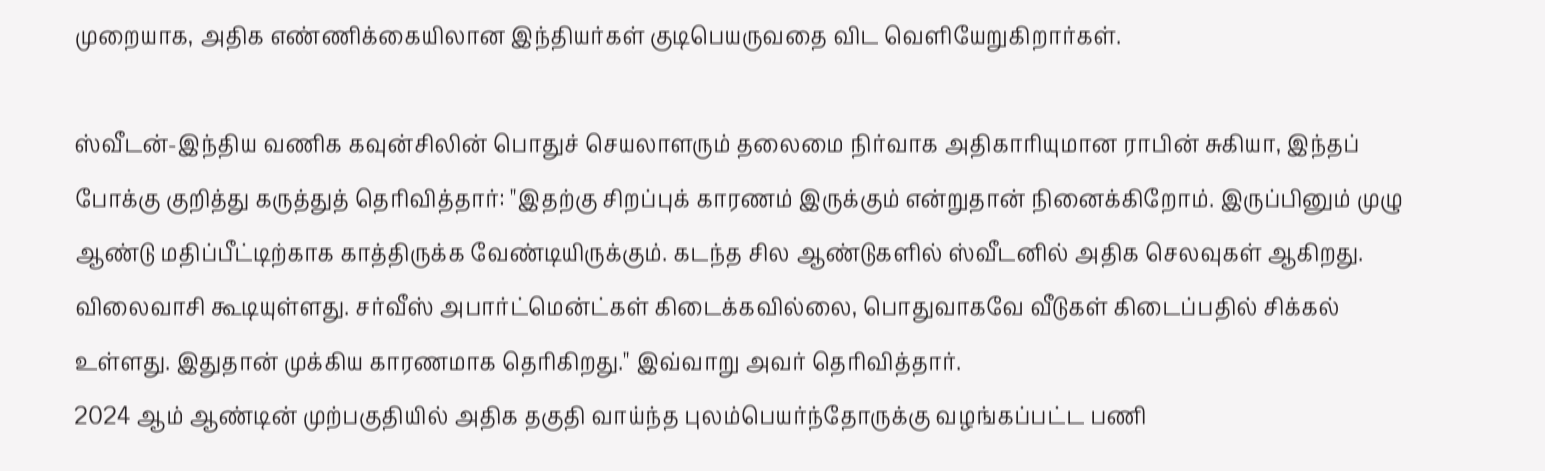முறையாக, அதிக எண்ணிக்கையிலான இந்தியர்கள் குடிபெயருவதை விட வெளியேறுகிறார்கள்.

ஸ்வீடன்-இந்திய வணிக கவுன்சிலின் பொதுச் செயலாளரும் தலைமை நிர்வாக அதிகாரியுமான ராபின் சுகியா, இந்தப் போக்கு குறித்து கருத்துத் தெரிவித்தார்: "இதற்கு சிறப்புக் காரணம் இருக்கும் என்றுதான் நினைக்கிறோம். இருப்பினும் முழு ஆண்டு மதிப்பீட்டிற்காக காத்திருக்க வேண்டியிருக்கும். கடந்த சில ஆண்டுகளில் ஸ்வீடனில் அதிக செலவுகள் ஆகிறது. விலைவாசி கூடியுள்ளது. சர்வீஸ் அபார்ட்மென்ட்கள் கிடைக்கவில்லை, பொதுவாகவே வீடுகள் கிடைப்பதில் சிக்கல் உள்ளது. இதுதான் முக்கிய காரணமாக தெரிகிறது." இவ்வாறு அவர் தெரிவித்தார்.
2024 ஆம் ஆண்டின் முற்பகுதியில் அதிக தகுதி வாய்ந்த புலம்பெயர்ந்தோருக்கு வழங்கப்பட்ட பணி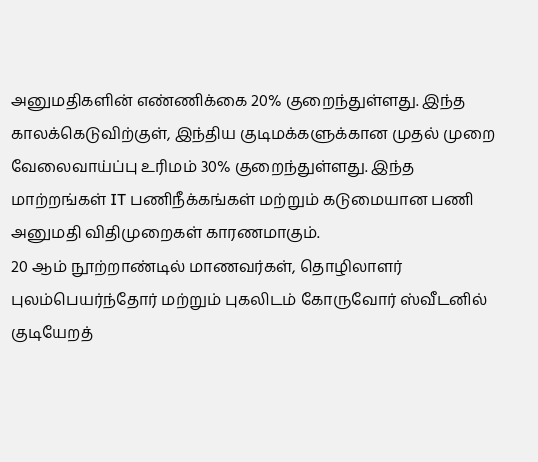அனுமதிகளின் எண்ணிக்கை 20% குறைந்துள்ளது. இந்த காலக்கெடுவிற்குள், இந்திய குடிமக்களுக்கான முதல் முறை வேலைவாய்ப்பு உரிமம் 30% குறைந்துள்ளது. இந்த மாற்றங்கள் IT பணிநீக்கங்கள் மற்றும் கடுமையான பணி அனுமதி விதிமுறைகள் காரணமாகும்.
20 ஆம் நூற்றாண்டில் மாணவர்கள், தொழிலாளர் புலம்பெயர்ந்தோர் மற்றும் புகலிடம் கோருவோர் ஸ்வீடனில் குடியேறத்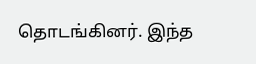தொடங்கினர். இந்த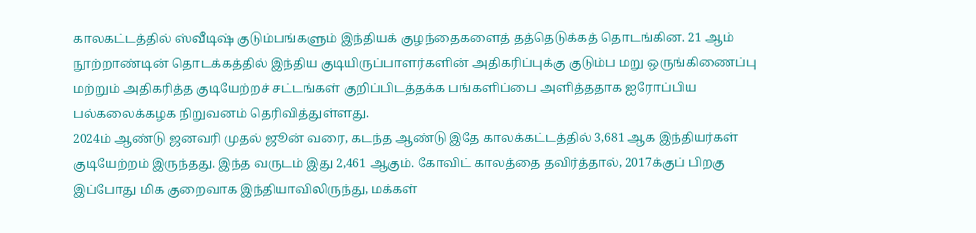காலகட்டத்தில் ஸ்வீடிஷ் குடும்பங்களும் இந்தியக் குழந்தைகளைத் தத்தெடுக்கத் தொடங்கின. 21 ஆம் நூற்றாண்டின் தொடக்கத்தில் இந்திய குடியிருப்பாளர்களின் அதிகரிப்புக்கு குடும்ப மறு ஒருங்கிணைப்பு மற்றும் அதிகரித்த குடியேற்றச் சட்டங்கள் குறிப்பிடத்தக்க பங்களிப்பை அளித்ததாக ஐரோப்பிய பல்கலைக்கழக நிறுவனம் தெரிவித்துள்ளது.
2024ம் ஆண்டு ஜனவரி முதல் ஜூன் வரை, கடந்த ஆண்டு இதே காலக்கட்டத்தில் 3,681 ஆக இந்தியர்கள் குடியேற்றம் இருந்தது. இந்த வருடம் இது 2,461 ஆகும். கோவிட் காலத்தை தவிர்த்தால், 2017க்குப் பிறகு இப்போது மிக குறைவாக இந்தியாவிலிருந்து, மக்கள்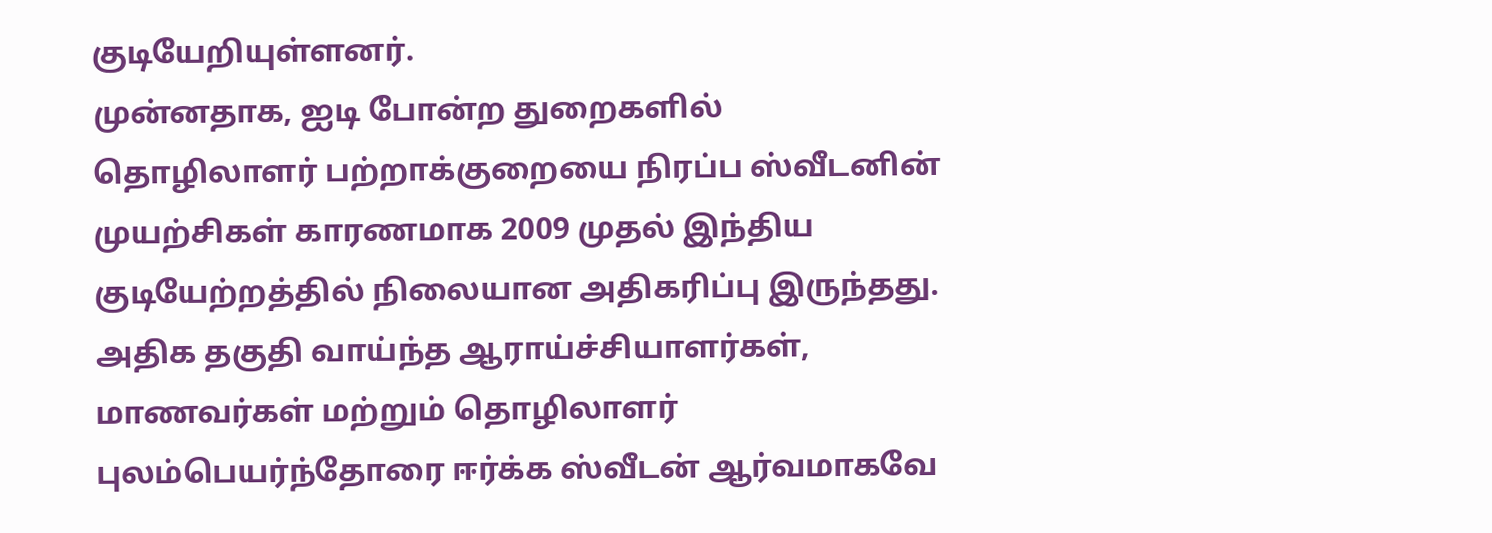குடியேறியுள்ளனர்.
முன்னதாக, ஐடி போன்ற துறைகளில் தொழிலாளர் பற்றாக்குறையை நிரப்ப ஸ்வீடனின் முயற்சிகள் காரணமாக 2009 முதல் இந்திய குடியேற்றத்தில் நிலையான அதிகரிப்பு இருந்தது. அதிக தகுதி வாய்ந்த ஆராய்ச்சியாளர்கள், மாணவர்கள் மற்றும் தொழிலாளர் புலம்பெயர்ந்தோரை ஈர்க்க ஸ்வீடன் ஆர்வமாகவே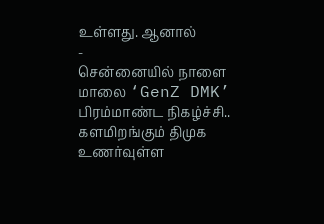உள்ளது. ஆனால்
-
சென்னையில் நாளை மாலை ‘GenZ DMK’ பிரம்மாண்ட நிகழ்ச்சி.. களமிறங்கும் திமுக உணர்வுள்ள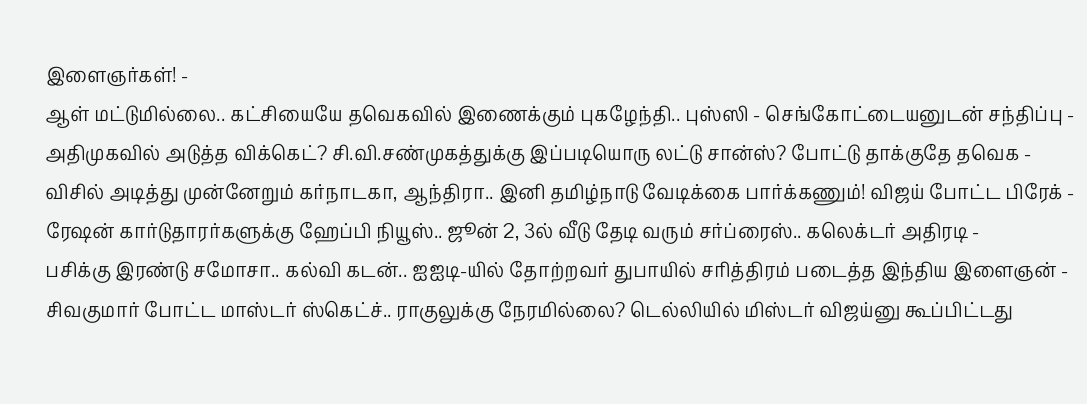இளைஞர்கள்! -
ஆள் மட்டுமில்லை.. கட்சியையே தவெகவில் இணைக்கும் புகழேந்தி.. புஸ்ஸி - செங்கோட்டையனுடன் சந்திப்பு -
அதிமுகவில் அடுத்த விக்கெட்? சி.வி.சண்முகத்துக்கு இப்படியொரு லட்டு சான்ஸ்? போட்டு தாக்குதே தவெக -
விசில் அடித்து முன்னேறும் கர்நாடகா, ஆந்திரா.. இனி தமிழ்நாடு வேடிக்கை பார்க்கணும்! விஜய் போட்ட பிரேக் -
ரேஷன் கார்டுதாரர்களுக்கு ஹேப்பி நியூஸ்.. ஜூன் 2, 3ல் வீடு தேடி வரும் சர்ப்ரைஸ்.. கலெக்டர் அதிரடி -
பசிக்கு இரண்டு சமோசா.. கல்வி கடன்.. ஐஐடி-யில் தோற்றவர் துபாயில் சரித்திரம் படைத்த இந்திய இளைஞன் -
சிவகுமார் போட்ட மாஸ்டர் ஸ்கெட்ச்.. ராகுலுக்கு நேரமில்லை? டெல்லியில் மிஸ்டர் விஜய்னு கூப்பிட்டது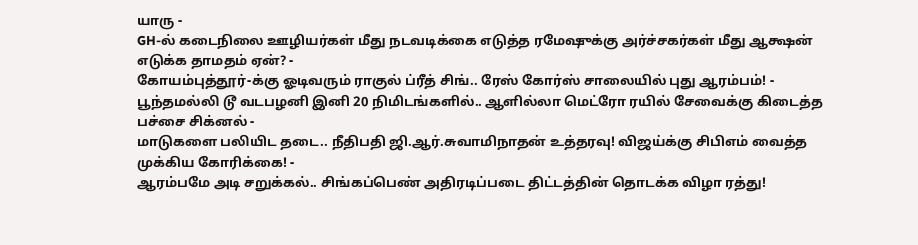யாரு -
GH-ல் கடைநிலை ஊழியர்கள் மீது நடவடிக்கை எடுத்த ரமேஷுக்கு அர்ச்சகர்கள் மீது ஆக்ஷன் எடுக்க தாமதம் ஏன்? -
கோயம்புத்தூர்-க்கு ஓடிவரும் ராகுல் ப்ரீத் சிங்.. ரேஸ் கோர்ஸ் சாலையில் புது ஆரம்பம்! -
பூந்தமல்லி டூ வடபழனி இனி 20 நிமிடங்களில்.. ஆளில்லா மெட்ரோ ரயில் சேவைக்கு கிடைத்த பச்சை சிக்னல் -
மாடுகளை பலியிட தடை.. நீதிபதி ஜி.ஆர்.சுவாமிநாதன் உத்தரவு! விஜய்க்கு சிபிஎம் வைத்த முக்கிய கோரிக்கை! -
ஆரம்பமே அடி சறுக்கல்.. சிங்கப்பெண் அதிரடிப்படை திட்டத்தின் தொடக்க விழா ரத்து!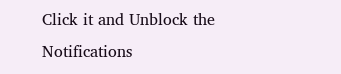Click it and Unblock the Notifications